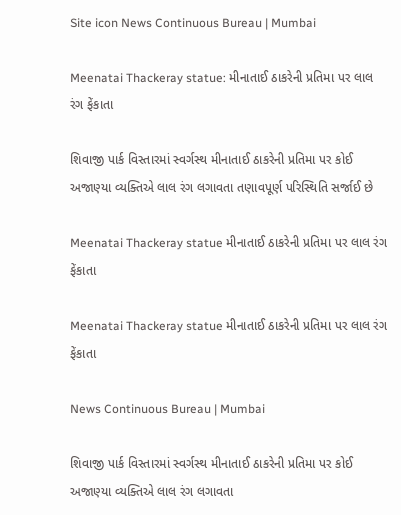Site icon News Continuous Bureau | Mumbai

Meenatai Thackeray statue: મીનાતાઈ ઠાકરેની પ્રતિમા પર લાલ રંગ ફેંકાતા

શિવાજી પાર્ક વિસ્તારમાં સ્વર્ગસ્થ મીનાતાઈ ઠાકરેની પ્રતિમા પર કોઈ અજાણ્યા વ્યક્તિએ લાલ રંગ લગાવતા તણાવપૂર્ણ પરિસ્થિતિ સર્જાઈ છે

Meenatai Thackeray statue મીનાતાઈ ઠાકરેની પ્રતિમા પર લાલ રંગ ફેંકાતા

Meenatai Thackeray statue મીનાતાઈ ઠાકરેની પ્રતિમા પર લાલ રંગ ફેંકાતા

News Continuous Bureau | Mumbai

શિવાજી પાર્ક વિસ્તારમાં સ્વર્ગસ્થ મીનાતાઈ ઠાકરેની પ્રતિમા પર કોઈ અજાણ્યા વ્યક્તિએ લાલ રંગ લગાવતા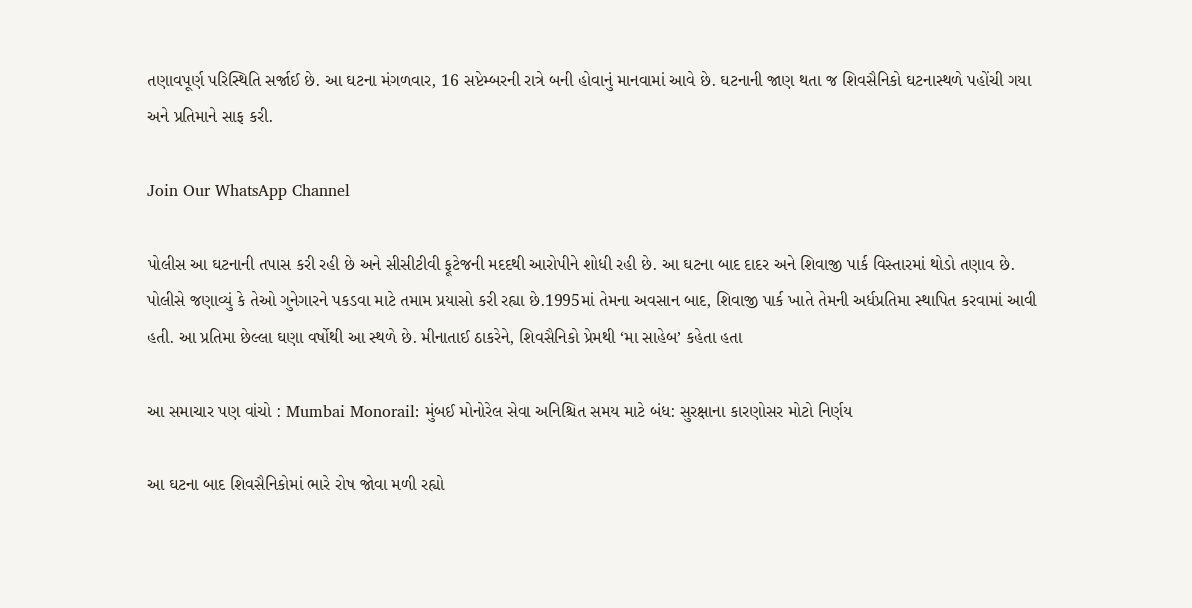તણાવપૂર્ણ પરિસ્થિતિ સર્જાઈ છે. આ ઘટના મંગળવાર, 16 સપ્ટેમ્બરની રાત્રે બની હોવાનું માનવામાં આવે છે. ઘટનાની જાણ થતા જ શિવસૈનિકો ઘટનાસ્થળે પહોંચી ગયા અને પ્રતિમાને સાફ કરી.

Join Our WhatsApp Channel

પોલીસ આ ઘટનાની તપાસ કરી રહી છે અને સીસીટીવી ફૂટેજની મદદથી આરોપીને શોધી રહી છે. આ ઘટના બાદ દાદર અને શિવાજી પાર્ક વિસ્તારમાં થોડો તણાવ છે. પોલીસે જણાવ્યું કે તેઓ ગુનેગારને પકડવા માટે તમામ પ્રયાસો કરી રહ્યા છે.1995માં તેમના અવસાન બાદ, શિવાજી પાર્ક ખાતે તેમની અર્ધપ્રતિમા સ્થાપિત કરવામાં આવી હતી. આ પ્રતિમા છેલ્લા ઘણા વર્ષોથી આ સ્થળે છે. મીનાતાઈ ઠાકરેને, શિવસૈનિકો પ્રેમથી ‘મા સાહેબ’ કહેતા હતા

આ સમાચાર પણ વાંચો : Mumbai Monorail: મુંબઈ મોનોરેલ સેવા અનિશ્ચિત સમય માટે બંધ: સુરક્ષાના કારણોસર મોટો નિર્ણય

આ ઘટના બાદ શિવસૈનિકોમાં ભારે રોષ જોવા મળી રહ્યો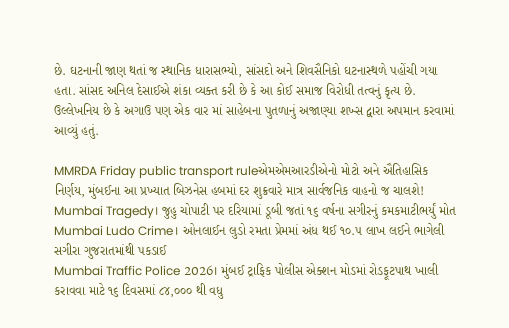છે. ઘટનાની જાણ થતાં જ સ્થાનિક ધારાસભ્યો, સાંસદો અને શિવસૈનિકો ઘટનાસ્થળે પહોંચી ગયા હતા. સાંસદ અનિલ દેસાઈએ શંકા વ્યક્ત કરી છે કે આ કોઈ સમાજ વિરોધી તત્વનું કૃત્ય છે. ઉલ્લેખનિય છે કે અગાઉ પણ એક વાર માં સાહેબના પુતળાનું અજાણ્યા શખ્સ દ્વારા અપમાન કરવામાં આવ્યું હતું.

MMRDA Friday public transport ruleએમએમઆરડીએનો મોટો અને ઐતિહાસિક નિર્ણય, મુંબઈના આ પ્રખ્યાત બિઝનેસ હબમાં દર શુક્રવારે માત્ર સાર્વજનિક વાહનો જ ચાલશે!
Mumbai Tragedy। જુહુ ચોપાટી પર દરિયામાં ડૂબી જતાં ૧૬ વર્ષના સગીરનું કમકમાટીભર્યું મોત
Mumbai Ludo Crime। ઓનલાઈન લુડો રમતા પ્રેમમાં અંધ થઈ ૧૦.૫ લાખ લઈને ભાગેલી સગીરા ગુજરાતમાંથી પકડાઈ
Mumbai Traffic Police 2026। મુંબઈ ટ્રાફિક પોલીસ એક્શન મોડમાં રોડફૂટપાથ ખાલી કરાવવા માટે ૧૬ દિવસમાં ૮૪,૦૦૦ થી વધુ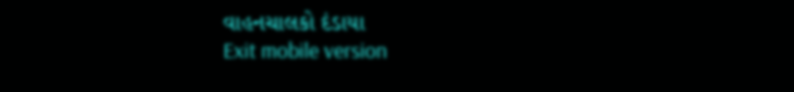વાહનચાલકો દંડાયા
Exit mobile version